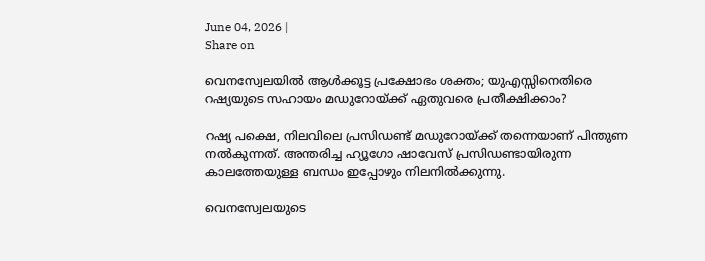June 04, 2026 |
Share on

വെനസ്വേലയിൽ ആൾക്കൂട്ട പ്രക്ഷോഭം ശക്തം; യുഎസ്സിനെതിരെ റഷ്യയുടെ സഹായം മഡുറോയ്ക്ക് ഏതുവരെ പ്രതീക്ഷിക്കാം?

റഷ്യ പക്ഷെ, നിലവിലെ പ്രസിഡണ്ട് മഡുറോയ്ക്ക് തന്നെയാണ് പിന്തുണ നൽകുന്നത്. അന്തരിച്ച ഹ്യൂഗോ ഷാവേസ് പ്രസിഡണ്ടായിരുന്ന കാലത്തേയുള്ള ബന്ധം ഇപ്പോഴും നിലനിൽക്കുന്നു.

വെനസ്വേലയുടെ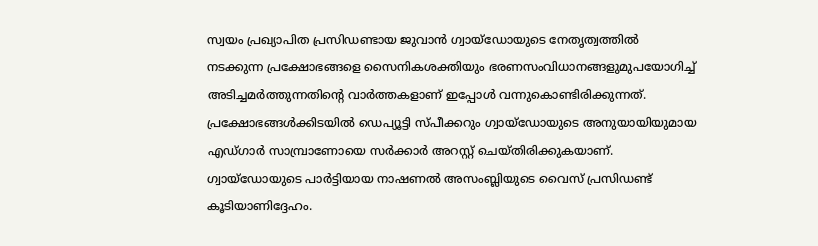സ്വയം പ്രഖ്യാപിത പ്രസിഡണ്ടായ ജുവാൻ ഗ്വായ്ഡോയുടെ നേത‍ൃത്വത്തിൽ നടക്കുന്ന പ്രക്ഷോഭങ്ങളെ സൈനികശക്തിയും ഭരണസംവിധാനങ്ങളുമുപയോഗിച്ച് അടിച്ചമർത്തുന്നതിന്റെ വാർത്തകളാണ് ഇപ്പോൾ വന്നുകൊണ്ടിരിക്കുന്നത്. പ്രക്ഷോഭങ്ങൾക്കിടയിൽ ഡെപ്യൂട്ടി സ്പീക്കറും ഗ്വായ്ഡോയുടെ അനുയായിയുമായ എഡ്ഗാർ സാമ്പ്രാണോയെ സർക്കാർ അറസ്റ്റ് ചെയ്തിരിക്കുകയാണ്. ഗ്വായ്ഡോയുടെ പാർട്ടിയായ നാഷണൽ അസംബ്ലിയുടെ വൈസ് പ്രസിഡണ്ട് കൂടിയാണിദ്ദേഹം.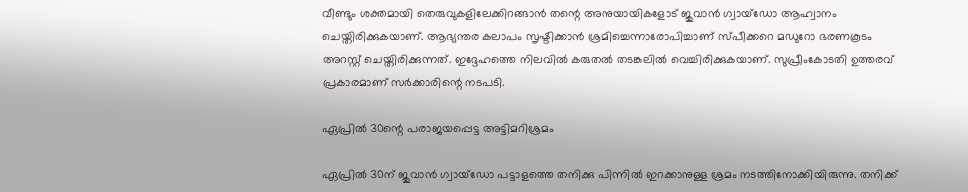വീണ്ടും ശക്തമായി തെരുവുകളിലേക്കിറങ്ങാൻ തന്റെ അനുയായികളോട് ജുവാൻ ഗ്വായ്ഡോ ആഹ്വാനം ചെയ്തിരിക്കുകയാണ്. ആഭ്യന്തര കലാപം സൃഷ്ടിക്കാൻ ശ്രമിച്ചെന്നാരോപിച്ചാണ് സ്പീക്കറെ മഡുറോ ഭരണകൂടം അറസ്റ്റ് ചെയ്തിരിക്കുന്നത്. ഇദ്ദേഹത്തെ നിലവിൽ കരുതൽ തടങ്കലിൽ വെച്ചിരിക്കുകയാണ്. സുപ്രീംകോടതി ഉത്തരവ് പ്രകാരമാണ് സർക്കാരിന്റെ നടപടി.

ഏപ്രിൽ 30ന്റെ പരാജയപ്പെട്ട അട്ടിമറിശ്രമം

ഏപ്രിൽ 30ന് ജുവാൻ ഗ്വായ്ഡോ പട്ടാളത്തെ തനിക്കു പിന്നിൽ ഇറക്കാനുള്ള ശ്രമം നടത്തിനോക്കിയിരുന്നു. തനിക്ക്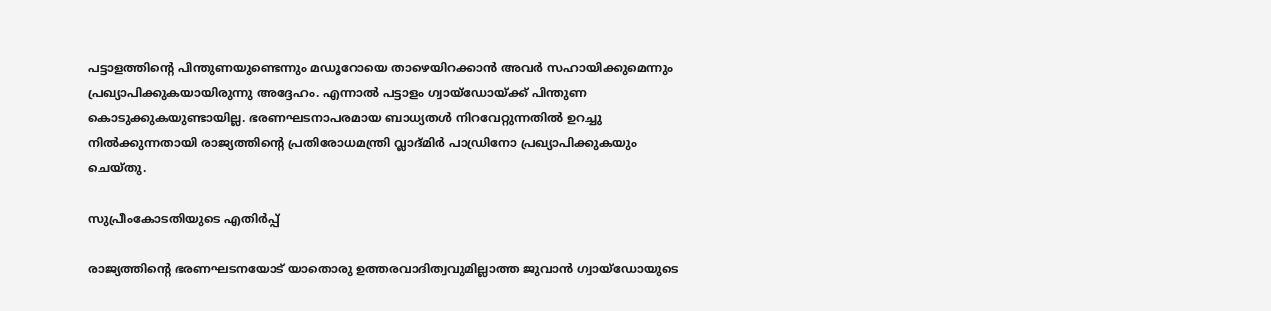പട്ടാളത്തിന്റെ പിന്തുണയുണ്ടെന്നും മഡൂറോയെ താഴെയിറക്കാൻ അവർ സഹായിക്കുമെന്നും പ്രഖ്യാപിക്കുകയായിരുന്നു അദ്ദേഹം. എന്നാൽ പട്ടാളം ഗ്വായ്ഡോയ്ക്ക് പിന്തുണ കൊടുക്കുകയുണ്ടായില്ല. ഭരണഘടനാപരമായ ബാധ്യതൾ നിറവേറ്റുന്നതിൽ ഉറച്ചു നിൽക്കുന്നതായി രാജ്യത്തിന്റെ പ്രതിരോധമന്ത്രി വ്ലാദ്മിർ പാഡ്രിനോ പ്രഖ്യാപിക്കുകയും ചെയ്തു.

സുപ്രീംകോടതിയുടെ എതിർപ്പ്

രാജ്യത്തിന്റെ ഭരണഘടനയോട് യാതൊരു ഉത്തരവാദിത്വവുമില്ലാത്ത ജുവാൻ ഗ്വായ്ഡോയുടെ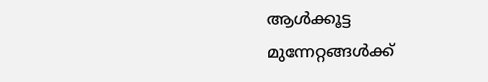ആൾക്കൂട്ട മുന്നേറ്റങ്ങൾക്ക്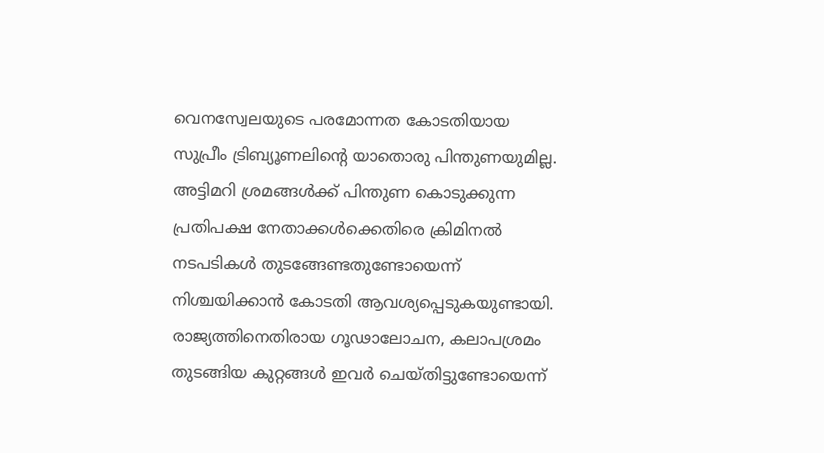വെനസ്വേലയുടെ പരമോന്നത കോടതിയായ സുപ്രീം ട്രിബ്യൂണലിന്റെ യാതൊരു പിന്തുണയുമില്ല. അട്ടിമറി ശ്രമങ്ങൾക്ക് പിന്തുണ കൊടുക്കുന്ന പ്രതിപക്ഷ നേതാക്കൾക്കെതിരെ ക്രിമിനൽ നടപടികൾ തുടങ്ങേണ്ടതുണ്ടോയെന്ന് നിശ്ചയിക്കാൻ കോടതി ആവശ്യപ്പെടുകയുണ്ടായി. രാജ്യത്തിനെതിരായ ഗൂഢാലോചന, കലാപശ്രമം തുടങ്ങിയ കുറ്റങ്ങള്‍ ഇവർ ചെയ്തിട്ടുണ്ടോയെന്ന്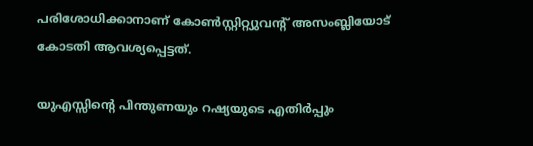പരിശോധിക്കാനാണ് കോൺസ്റ്റിറ്റ്യുവന്റ് അസംബ്ലിയോട് കോടതി ആവശ്യപ്പെട്ടത്.

യുഎസ്സിന്റെ പിന്തുണയും റഷ്യയുടെ എതിർപ്പും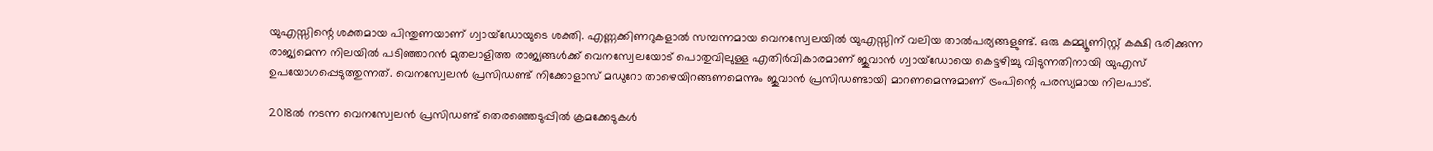യുഎസ്സിന്റെ ശക്തമായ പിന്തുണയാണ് ഗ്വായ്ഡോയുടെ ശക്തി. എണ്ണക്കിണറുകളാൽ സമ്പന്നമായ വെനസ്വേലയിൽ യുഎസ്സിന് വലിയ താൽപര്യങ്ങളുണ്ട്. ഒരു കമ്മ്യൂണിസ്റ്റ് കക്ഷി ഭരിക്കുന്ന രാജ്യമെന്ന നിലയിൽ പടിഞ്ഞാറൻ മുതലാളിത്ത രാജ്യങ്ങൾക്ക് വെനസ്വേലയോട് പൊതുവിലുള്ള എതിര്‍വികാരമാണ് ജുവാൻ ഗ്വായ്ഡോയെ കെട്ടഴിച്ചു വിടുന്നതിനായി യുഎസ് ഉപയോഗപ്പെടുത്തുന്നത്. വെനസ്വേലന്‍ പ്രസിഡണ്ട് നിക്കോളാസ് മഡുറോ താഴെയിറങ്ങണമെന്നും ജുവാൻ പ്രസിഡണ്ടായി മാറണമെന്നുമാണ് ട്രംപിന്റെ പരസ്യമായ നിലപാട്.

2018ൽ നടന്ന വെനസ്വേലൻ പ്രസിഡണ്ട് തെരഞ്ഞെടുപ്പിൽ ക്രമക്കേടുകൾ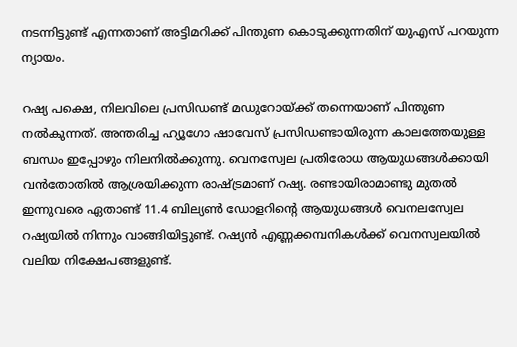നടന്നിട്ടുണ്ട് എന്നതാണ് അട്ടിമറിക്ക് പിന്തുണ കൊടുക്കുന്നതിന് യുഎസ് പറയുന്ന ന്യായം.

റഷ്യ പക്ഷെ, നിലവിലെ പ്രസിഡണ്ട് മഡുറോയ്ക്ക് തന്നെയാണ് പിന്തുണ നൽകുന്നത്. അന്തരിച്ച ഹ്യൂഗോ ഷാവേസ് പ്രസിഡണ്ടായിരുന്ന കാലത്തേയുള്ള ബന്ധം ഇപ്പോഴും നിലനിൽക്കുന്നു. വെനസ്വേല പ്രതിരോധ ആയുധങ്ങൾക്കായി വൻതോതിൽ ആശ്രയിക്കുന്ന രാഷ്ട്രമാണ് റഷ്യ. രണ്ടായിരാമാണ്ടു മുതൽ ഇന്നുവരെ ഏതാണ്ട് 11.4 ബില്യൺ ഡോളറിന്റെ ആയുധങ്ങൾ വെനലസ്വേല റഷ്യയിൽ നിന്നും വാങ്ങിയിട്ടുണ്ട്. റഷ്യൻ എണ്ണക്കമ്പനികൾക്ക് വെനസ്വലയിൽ വലിയ നിക്ഷേപങ്ങളുണ്ട്.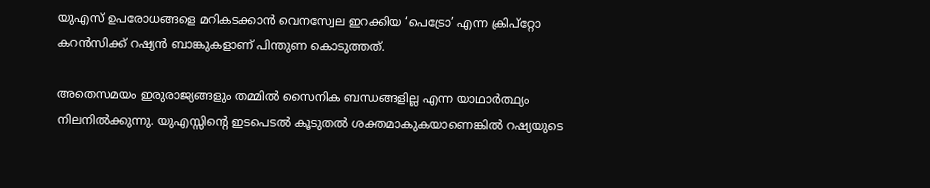യുഎസ് ഉപരോധങ്ങളെ മറികടക്കാൻ വെനസ്വേല ഇറക്കിയ ‘പെട്രോ’ എന്ന ക്രിപ്റ്റോ കറൻസിക്ക് റഷ്യൻ ബാങ്കുകളാണ് പിന്തുണ കൊടുത്തത്.

അതെസമയം ഇരുരാജ്യങ്ങളും തമ്മിൽ സൈനിക ബന്ധങ്ങളില്ല എന്ന യാഥാർത്ഥ്യം നിലനിൽക്കുന്നു. യുഎസ്സിന്റെ ഇടപെടൽ കൂടുതൽ ശക്തമാകുകയാണെങ്കിൽ റഷ്യയുടെ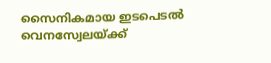സൈനികമായ ഇടപെടൽ വെനസ്വേലയ്ക്ക്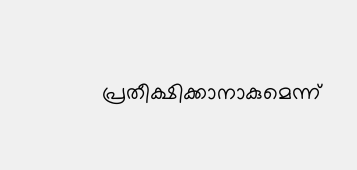പ്രതീക്ഷിക്കാനാകുമെന്ന്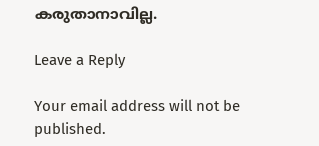കരുതാനാവില്ല.

Leave a Reply

Your email address will not be published.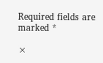Required fields are marked *

×